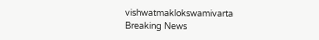vishwatmaklokswamivarta
Breaking News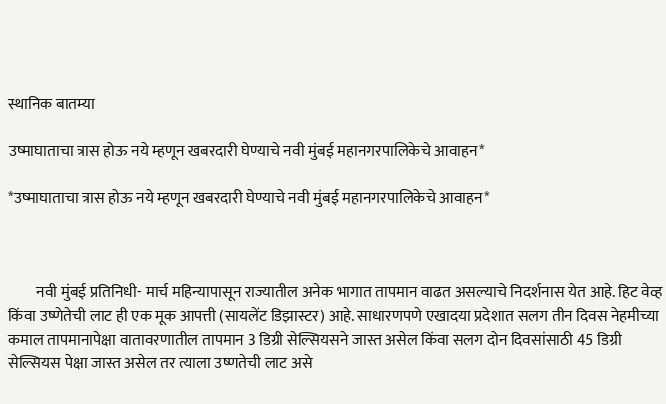स्थानिक बातम्या

उष्माघाताचा त्रास होऊ नये म्हणून खबरदारी घेण्याचे नवी मुंबई महानगरपालिकेचे आवाहन*

*उष्माघाताचा त्रास होऊ नये म्हणून खबरदारी घेण्याचे नवी मुंबई महानगरपालिकेचे आवाहन*



         नवी मुंबई प्रतिनिधी- मार्च महिन्यापासून राज्यातील अनेक भागात तापमान वाढत असल्याचे निदर्शनास येत आहे. हिट वेव्ह किंवा उष्णेतेची लाट ही एक मूक आपत्ती (सायलेंट डिझास्टर) आहे. साधारणपणे एखादया प्रदेशात सलग तीन दिवस नेहमीच्या कमाल तापमानापेक्षा वातावरणातील तापमान 3 डिग्री सेल्सियसने जास्त असेल किंवा सलग दोन दिवसांसाठी 45 डिग्री सेल्सियस पेक्षा जास्त असेल तर त्याला उष्णतेची लाट असे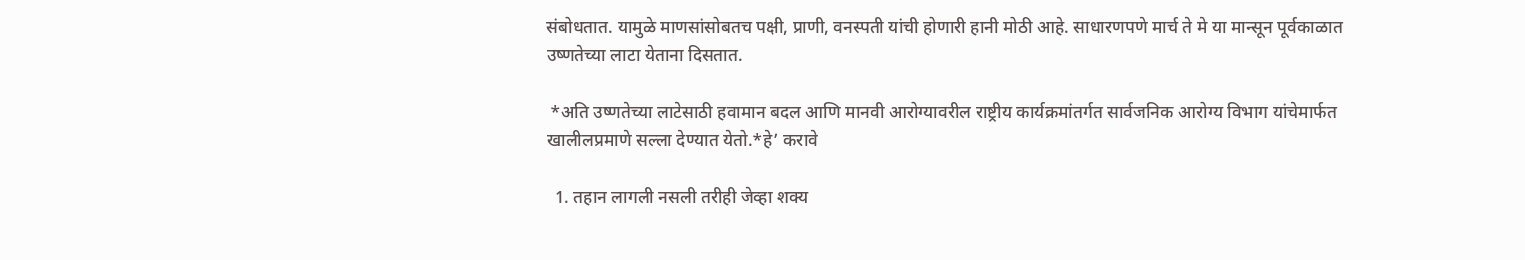संबोधतात. यामुळे माणसांसोबतच पक्षी, प्राणी, वनस्पती यांची होणारी हानी मोठी आहे. साधारणपणे मार्च ते मे या मान्सून पूर्वकाळात उष्णतेच्या लाटा येताना दिसतात.

 *अति उष्णतेच्या लाटेसाठी हवामान बदल आणि मानवी आरोग्यावरील राष्ट्रीय कार्यक्रमांतर्गत सार्वजनिक आरोग्य विभाग यांचेमार्फत खालीलप्रमाणे सल्ला देण्यात येतो.*हे’ करावे

  1. तहान लागली नसली तरीही जेव्हा शक्य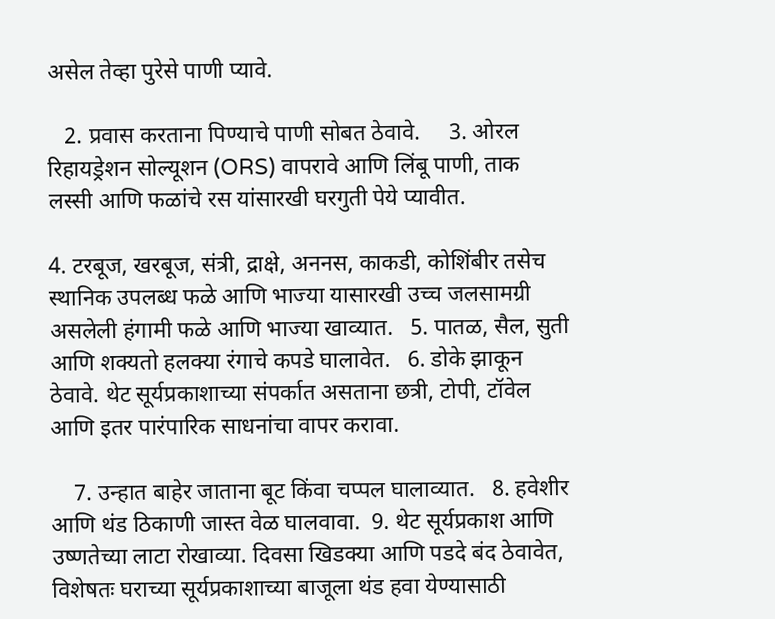असेल तेव्हा पुरेसे पाणी प्यावे.

   2. प्रवास करताना पिण्याचे पाणी सोबत ठेवावे.     3. ओरल रिहायड्रेशन सोल्यूशन (ORS) वापरावे आणि लिंबू पाणी, ताक लस्सी आणि फळांचे रस यांसारखी घरगुती पेये प्यावीत.

4. टरबूज, खरबूज, संत्री, द्राक्षे, अननस, काकडी, कोशिंबीर तसेच स्थानिक उपलब्ध फळे आणि भाज्या यासारखी उच्च जलसामग्री असलेली हंगामी फळे आणि भाज्या खाव्यात.   5. पातळ, सैल, सुती आणि शक्यतो हलक्या रंगाचे कपडे घालावेत.   6. डोके झाकून ठेवावे. थेट सूर्यप्रकाशाच्या संपर्कात असताना छत्री, टोपी, टॉवेल आणि इतर पारंपारिक साधनांचा वापर करावा.

    7. उन्हात बाहेर जाताना बूट किंवा चप्पल घालाव्यात.   8. हवेशीर आणि थंड ठिकाणी जास्त वेळ घालवावा.  9. थेट सूर्यप्रकाश आणि उष्णतेच्या लाटा रोखाव्या. दिवसा खिडक्या आणि पडदे बंद ठेवावेत, विशेषतः घराच्या सूर्यप्रकाशाच्या बाजूला थंड हवा येण्यासाठी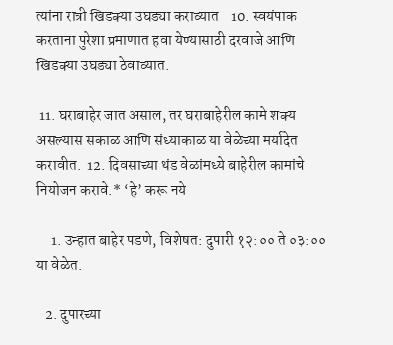त्यांना रात्री खिडक्या उघड्या कराव्यात    10. स्वयंपाक करताना पुरेशा प्रमाणात हवा येण्यासाठी दरवाजे आणि खिडक्या उघड्या ठेवाव्यात.

 11. घराबाहेर जात असाल, तर घराबाहेरील कामे शक्य असल्यास सकाळ आणि संध्याकाळ या वेळेच्या मर्यादेत करावीत.  12. दिवसाच्या थंड वेळांमध्ये बाहेरील कामांचे नियोजन करावे.* ‘हे’ करू नये

     1. उन्हात बाहेर पडणे, विशेषत: दुपारी १२:०० ते ०३:०० या वेळेत.

   2. दुपारच्या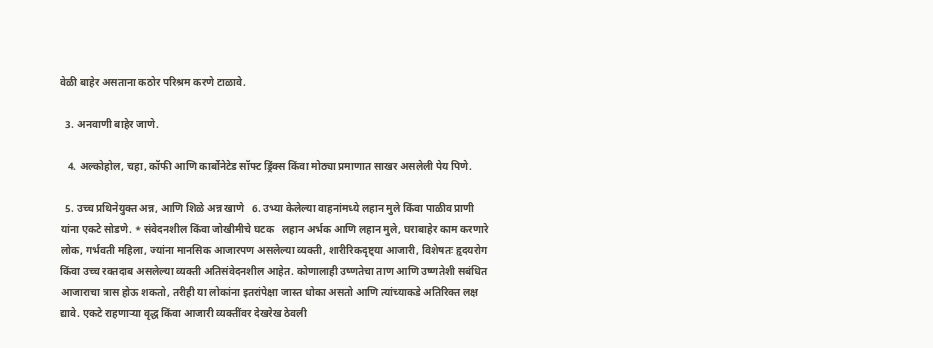वेळी बाहेर असताना कठोर परिश्रम करणे टाळावे.

  3. अनवाणी बाहेर जाणे.

   4. अल्कोहोल, चहा, कॉफी आणि कार्बोनेटेड सॉफ्ट ड्रिंक्स किंवा मोठ्या प्रमाणात साखर असलेली पेय पिणे.

  5. उच्च प्रथिनेयुक्त अन्न, आणि शिळे अन्न खाणे   6. उभ्या केलेल्या वाहनांमध्ये लहान मुले किंवा पाळीव प्राणी यांना एकटे सोडणे. * संवेदनशील किंवा जोखीमीचे घटक   लहान अर्भक आणि लहान मुले, घराबाहेर काम करणारे लोक, गर्भवती महिला, ज्यांना मानसिक आजारपण असलेल्या व्यक्ती, शारीरिकदृष्ट्या आजारी, विशेषतः हृदयरोग किंवा उच्च रक्तदाब असलेल्या व्यक्ती अतिसंवेदनशील आहेत. कोणालाही उष्णतेचा ताण आणि उष्णतेशी सबंधित आजाराचा त्रास होऊ शकतो, तरीही या लोकांना इतरांपेक्षा जास्त धोका असतो आणि त्यांच्याकडे अतिरिक्त लक्ष द्यावे. एकटे राहणाऱ्या वृद्ध किंवा आजारी व्यक्तींवर देखरेख ठेवली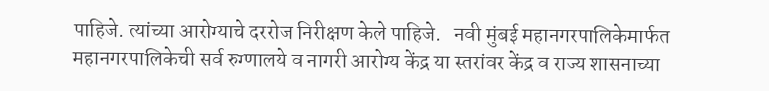पाहिजे. त्यांच्या आरोग्याचे दररोज निरीक्षण केले पाहिजे.   नवी मुंबई महानगरपालिकेमार्फत महानगरपालिकेची सर्व रुग्णालये व नागरी आरोग्य केंद्र या स्तरांवर केंद्र व राज्य शासनाच्या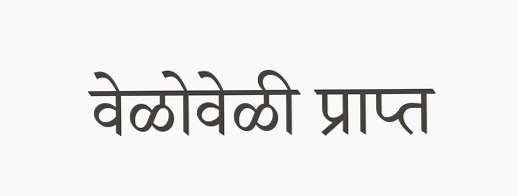वेळोवेळी प्राप्त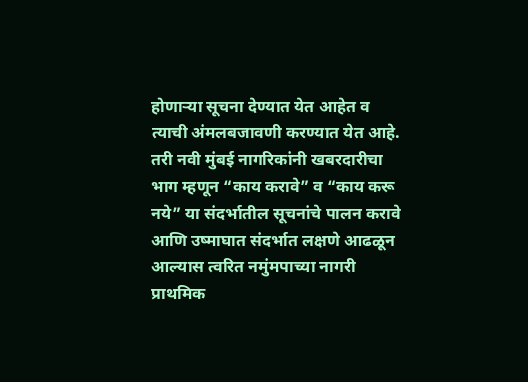होणाऱ्या सूचना देण्यात येत आहेत व त्याची अंमलबजावणी करण्यात येत आहे. तरी नवी मुंबई नागरिकांनी खबरदारीचा भाग म्हणून “काय करावे” व “काय करू नये” या संदर्भातील सूचनांचे पालन करावे आणि उष्माघात संदर्भात लक्षणे आढळून आल्यास त्वरित नमुंमपाच्या नागरी प्राथमिक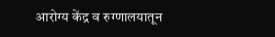आरोग्य केंद्र व रुग्णालयातून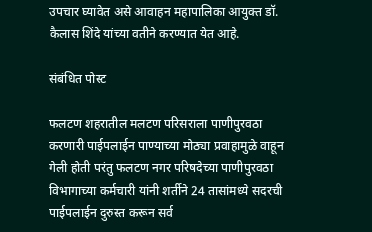उपचार घ्यावेत असे आवाहन महापालिका आयुक्त डॉ. कैलास शिंदे यांच्या वतीने करण्यात येत आहे.

संबंधित पोस्ट

फलटण शहरातील मलटण परिसराला पाणीपुरवठा करणारी पाईपलाईन पाण्याच्या मोठ्या प्रवाहामुळे वाहून गेली होती परंतु फलटण नगर परिषदेच्या पाणीपुरवठा विभागाच्या कर्मचारी यांनी शर्तीने 24 तासांमध्ये सदरची पाईपलाईन दुरुस्त करून सर्व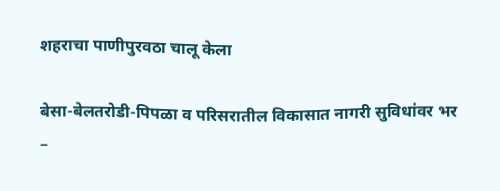शहराचा पाणीपुरवठा चालू केला

बेसा-बेलतरोडी-पिपळा व परिसरातील विकासात नागरी सुविधांवर भर –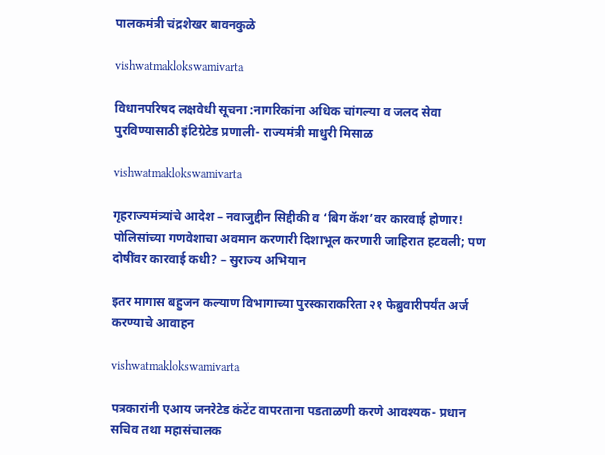पालकमंत्री चंद्रशेखर बावनकुळे

vishwatmaklokswamivarta

विधानपरिषद लक्षवेधी सूचना :नागरिकांना अधिक चांगल्या व जलद सेवा पुरविण्यासाठी इंटिग्रेटेड प्रणाली- राज्यमंत्री माधुरी मिसाळ

vishwatmaklokswamivarta

गृहराज्यमंत्र्यांचे आदेश – नवाजुद्दीन सिद्दीकी व ‘बिग कॅश’वर कारवाई होणार! पोलिसांच्या गणवेशाचा अवमान करणारी दिशाभूल करणारी जाहिरात हटवली; पण दोषींवर कारवाई कधी? – सुराज्य अभियान

इतर मागास बहुजन कल्याण विभागाच्या पुरस्काराकरिता २१ फेब्रुवारीपर्यंत अर्ज करण्याचे आवाहन

vishwatmaklokswamivarta

पत्रकारांनी एआय जनरेटेड कंटेंट वापरताना पडताळणी करणे आवश्यक- प्रधान सचिव तथा महासंचालक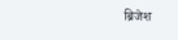ब्रिजेश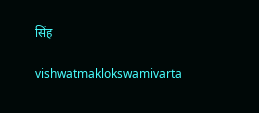सिंह

vishwatmaklokswamivarta